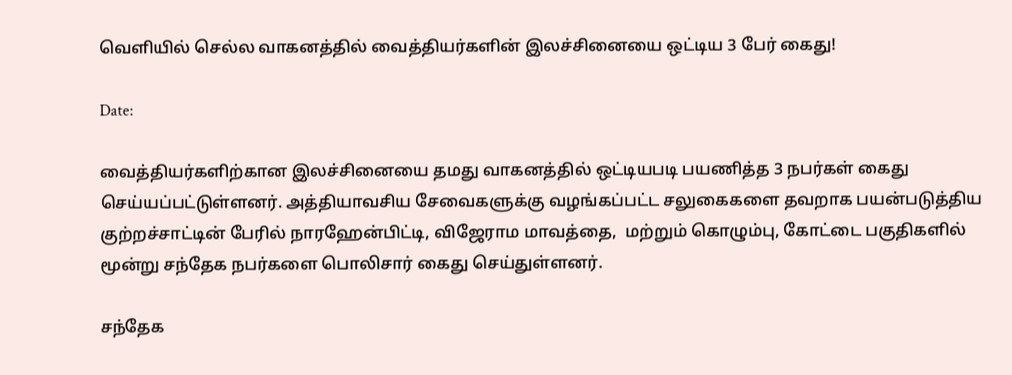வெளியில் செல்ல வாகனத்தில் வைத்தியர்களின் இலச்சினையை ஒட்டிய 3 பேர் கைது!

Date:

வைத்தியர்களிற்கான இலச்சினையை தமது வாகனத்தில் ஒட்டியபடி பயணித்த 3 நபர்கள் கைது செய்யப்பட்டுள்ளனர். அத்தியாவசிய சேவைகளுக்கு வழங்கப்பட்ட சலுகைகளை தவறாக பயன்படுத்திய குற்றச்சாட்டின் பேரில் நாரஹேன்பிட்டி, விஜேராம மாவத்தை,  மற்றும் கொழும்பு, கோட்டை பகுதிகளில் மூன்று சந்தேக நபர்களை பொலிசார் கைது செய்துள்ளனர்.

சந்தேக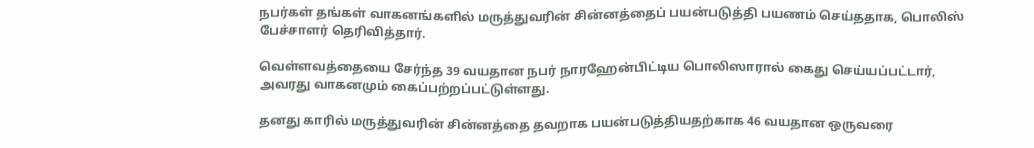நபர்கள் தங்கள் வாகனங்களில் மருத்துவரின் சின்னத்தைப் பயன்படுத்தி பயணம் செய்ததாக, பொலிஸ் பேச்சாளர் தெரிவித்தார்.

வெள்ளவத்தையை சேர்ந்த 39 வயதான நபர் நாரஹேன்பிட்டிய பொலிஸாரால் கைது செய்யப்பட்டார், அவரது வாகனமும் கைப்பற்றப்பட்டுள்ளது.

தனது காரில் மருத்துவரின் சின்னத்தை தவறாக பயன்படுத்தியதற்காக 46 வயதான ஒருவரை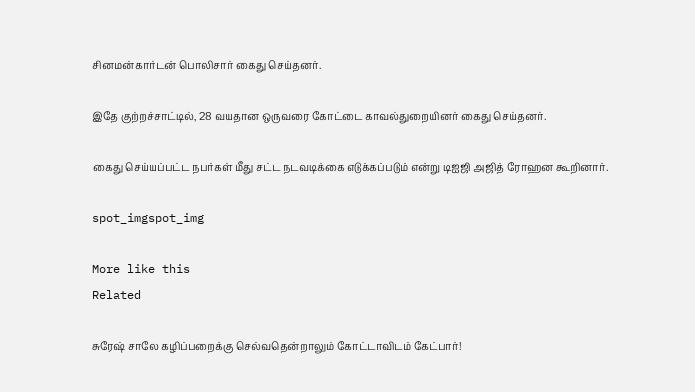சினமன்கார்டன் பொலிசார் கைது செய்தனர்.

இதே குற்றச்சாட்டில், 28 வயதான ஒருவரை கோட்டை காவல்துறையினர் கைது செய்தனர்.

கைது செய்யப்பட்ட நபர்கள் மீது சட்ட நடவடிக்கை எடுக்கப்படும் என்று டிஐஜி அஜித் ரோஹன கூறினார்.

spot_imgspot_img

More like this
Related

சுரேஷ் சாலே கழிப்பறைக்கு செல்வதென்றாலும் கோட்டாவிடம் கேட்பார்!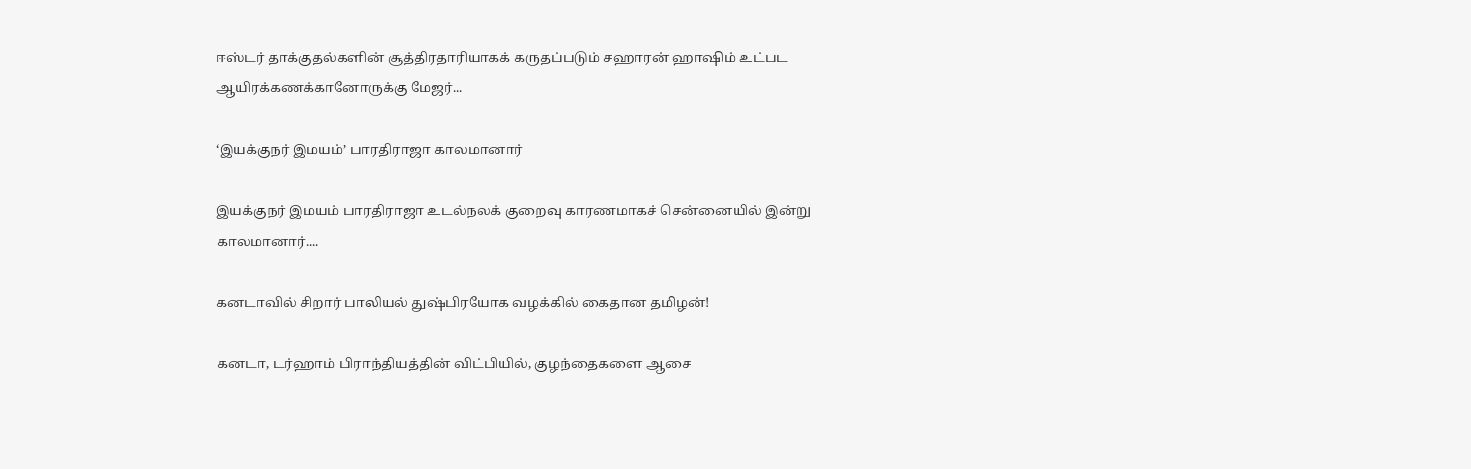ஈஸ்டர் தாக்குதல்களின் சூத்திரதாரியாகக் கருதப்படும் சஹாரன் ஹாஷிம் உட்பட ஆயிரக்கணக்கானோருக்கு மேஜர்...

‘இயக்குநர் இமயம்’ பாரதிராஜா காலமானார்

இயக்குநர் இமயம் பாரதிராஜா உடல்நலக் குறைவு காரணமாகச் சென்னையில் இன்று காலமானார்....

கனடாவில் சிறார் பாலியல் துஷ்பிரயோக வழக்கில் கைதான தமிழன்!

கனடா, டர்ஹாம் பிராந்தியத்தின் விட்பியில், குழந்தைகளை ஆசை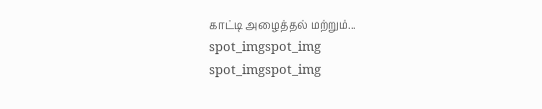காட்டி அழைத்தல் மற்றும்...
spot_imgspot_img
spot_imgspot_img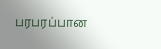பரபரப்பான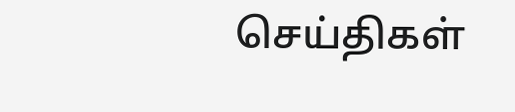செய்திகள்